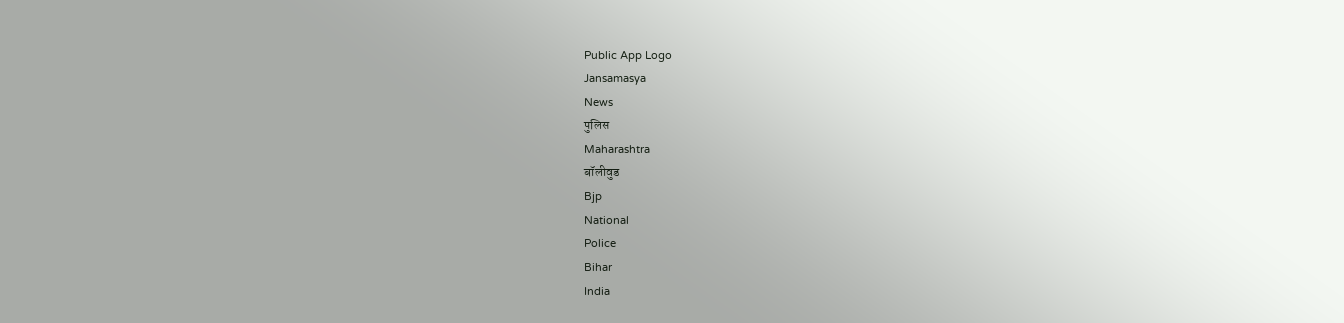Public App Logo
Jansamasya
News
पुलिस
Maharashtra
बॉलीवुड
Bjp
National
Police
Bihar
India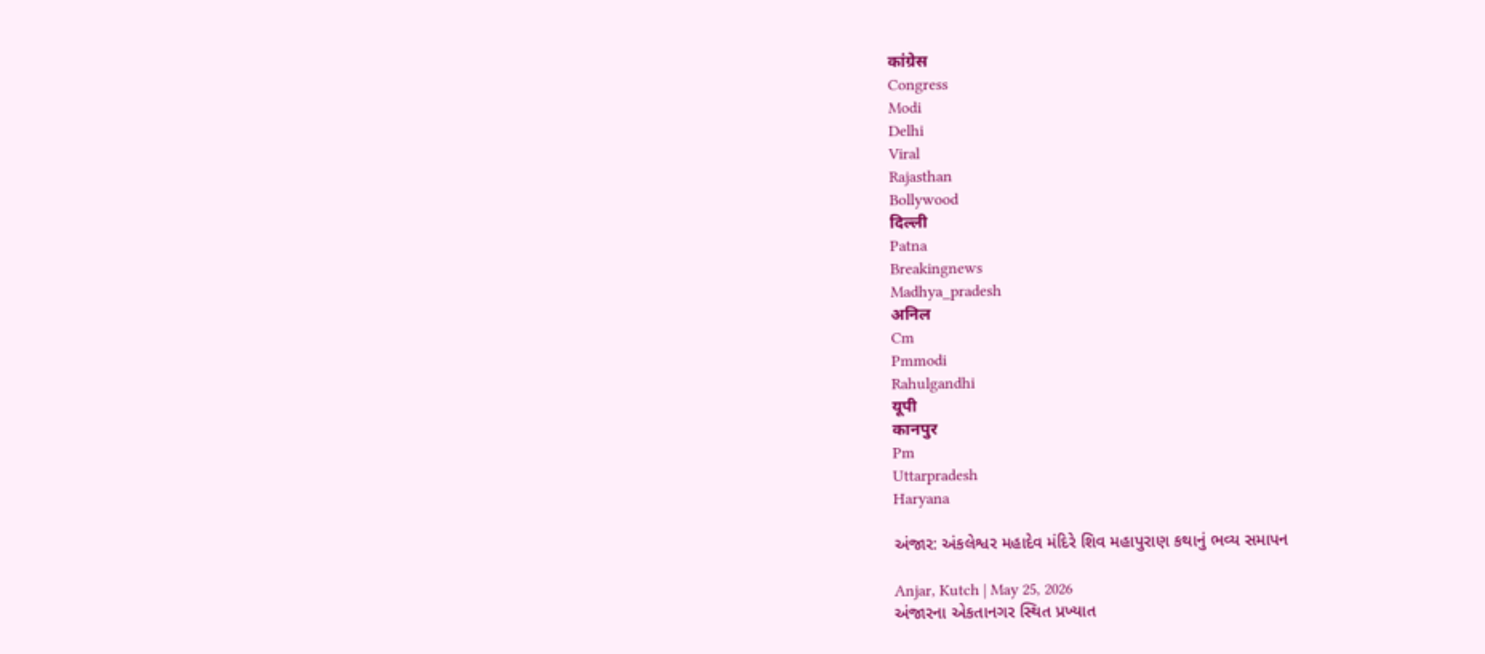कांग्रेस
Congress
Modi
Delhi
Viral
Rajasthan
Bollywood
दिल्ली
Patna
Breakingnews
Madhya_pradesh
अनिल
Cm
Pmmodi
Rahulgandhi
यूपी
कानपुर
Pm
Uttarpradesh
Haryana

અંજાર: અંકલેશ્વર મહાદેવ મંદિરે શિવ મહાપુરાણ કથાનું ભવ્ય સમાપન

Anjar, Kutch | May 25, 2026
અંજારના એકતાનગર સ્થિત પ્રખ્યાત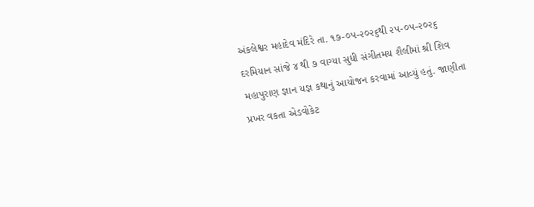અંકલેશ્વર મહાદેવ મંદિરે તા. ૧૭-૦૫-૨૦૨૬થી ૨૫-૦૫-૨૦૨૬ દરમિયાન સાંજે ૪ થી ૭ વાગ્યા સુધી સંગીતમય શૈલીમાં શ્રી શિવ મહાપુરાણ જ્ઞાન યજ્ઞ કથાનું આયોજન કરવામાં આવ્યું હતું. જાણીતા પ્રખર વકતા એડવોકેટ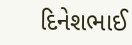દિનેશભાઈ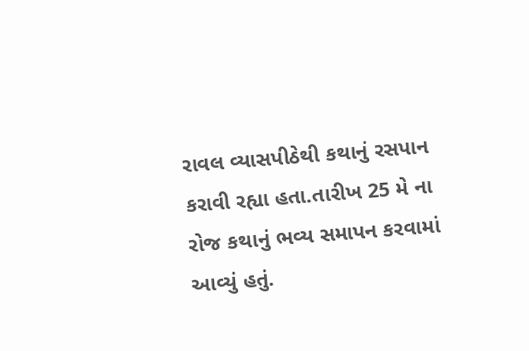રાવલ વ્યાસપીઠેથી કથાનું રસપાન કરાવી રહ્યા હતા.તારીખ 25 મે ના રોજ કથાનું ભવ્ય સમાપન કરવામાં આવ્યું હતું.